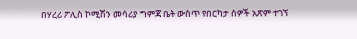በሃረሪ ፖሊስ ኮሚሽን መሳሪያ ግምጃ ቤት ውስጥ የበርካታ ሰዎች አጽም ተገኘ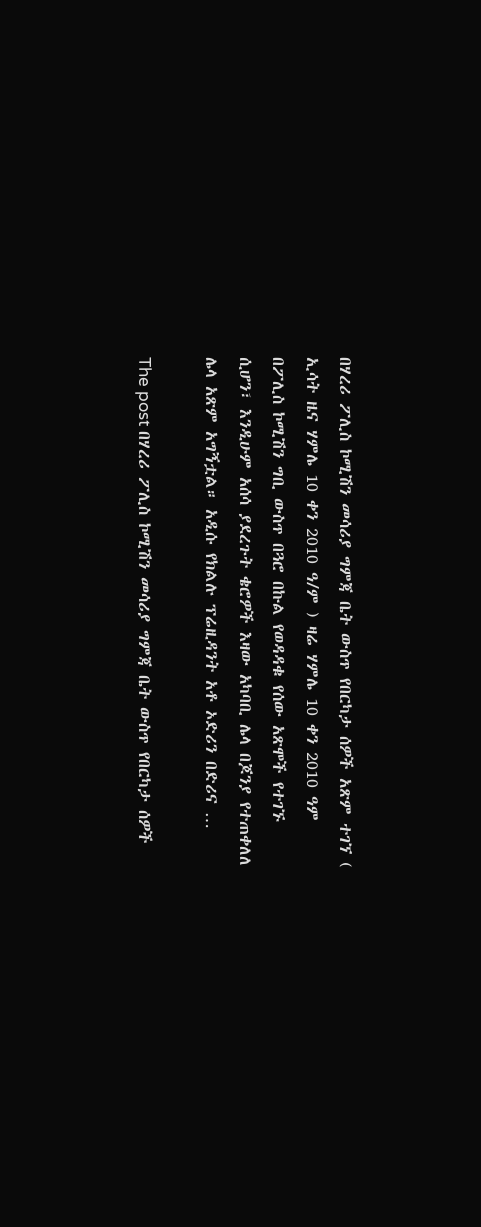በሃረሪ ፖሊስ ኮሚሽን መሳሪያ ግምጃ ቤት ውስጥ የበርካታ ሰዎች አጽም ተገኘ ( ኢሳት ዜና ሃምሌ 10 ቀን 2010 ዓ/ም ) ዛሬ ሃምሌ 10 ቀን 2010 ዓም በፖሊስ ኮሚሽን ግቢ ውስጥ በጓሮ በኩል የወዳዳቁ የሰው አጽሞች የተገኙ ሲሆን፣ እንዲሁም አሰሳ ያደረጉት ቄሮዎች እዛው አካባቢ ሌላ በጆንያ የተጠቀለለ ሌላ አጽም አግኝቷል። አዲሱ የክልሉ ፕሬዚዳንት አቶ ኦድሪን በድሪና …

The post በሃረሪ ፖሊስ ኮሚሽን መሳሪያ ግምጃ ቤት ውስጥ የበርካታ ሰዎች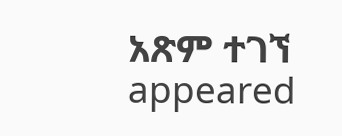አጽም ተገኘ appeared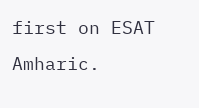first on ESAT Amharic.